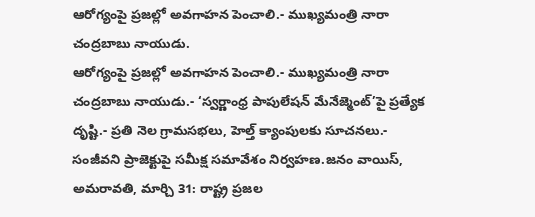ఆరోగ్యంపై ప్రజల్లో అవగాహన పెంచాలి.- ముఖ్యమంత్రి నారా చంద్రబాబు నాయుడు.
ఆరోగ్యంపై ప్రజల్లో అవగాహన పెంచాలి.- ముఖ్యమంత్రి నారా చంద్రబాబు నాయుడు.- ‘స్వర్ణాంధ్ర పాపులేషన్ మేనేజ్మెంట్’పై ప్రత్యేక దృష్టి.- ప్రతి నెల గ్రామసభలు, హెల్త్ క్యాంపులకు సూచనలు.- సంజీవని ప్రాజెక్టుపై సమీక్ష సమావేశం నిర్వహణ.జనం వాయిస్, అమరావతి, మార్చి 31: రాష్ట్ర ప్రజల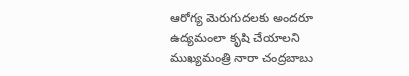ఆరోగ్య మెరుగుదలకు అందరూ ఉద్యమంలా కృషి చేయాలని ముఖ్యమంత్రి నారా చంద్రబాబు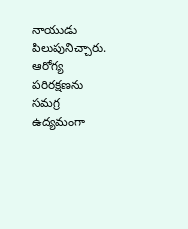నాయుడు పిలుపునిచ్చారు. ఆరోగ్య పరిరక్షణను సమగ్ర ఉద్యమంగా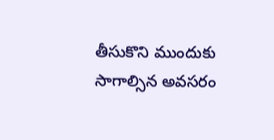తీసుకొని ముందుకు సాగాల్సిన అవసరం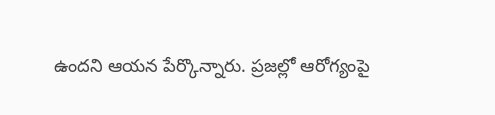ఉందని ఆయన పేర్కొన్నారు. ప్రజల్లో ఆరోగ్యంపై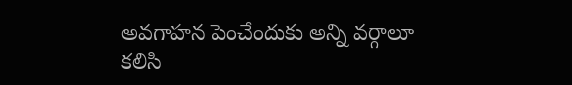అవగాహన పెంచేందుకు అన్ని వర్గాలూ కలిసి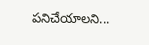పనిచేయాలని...